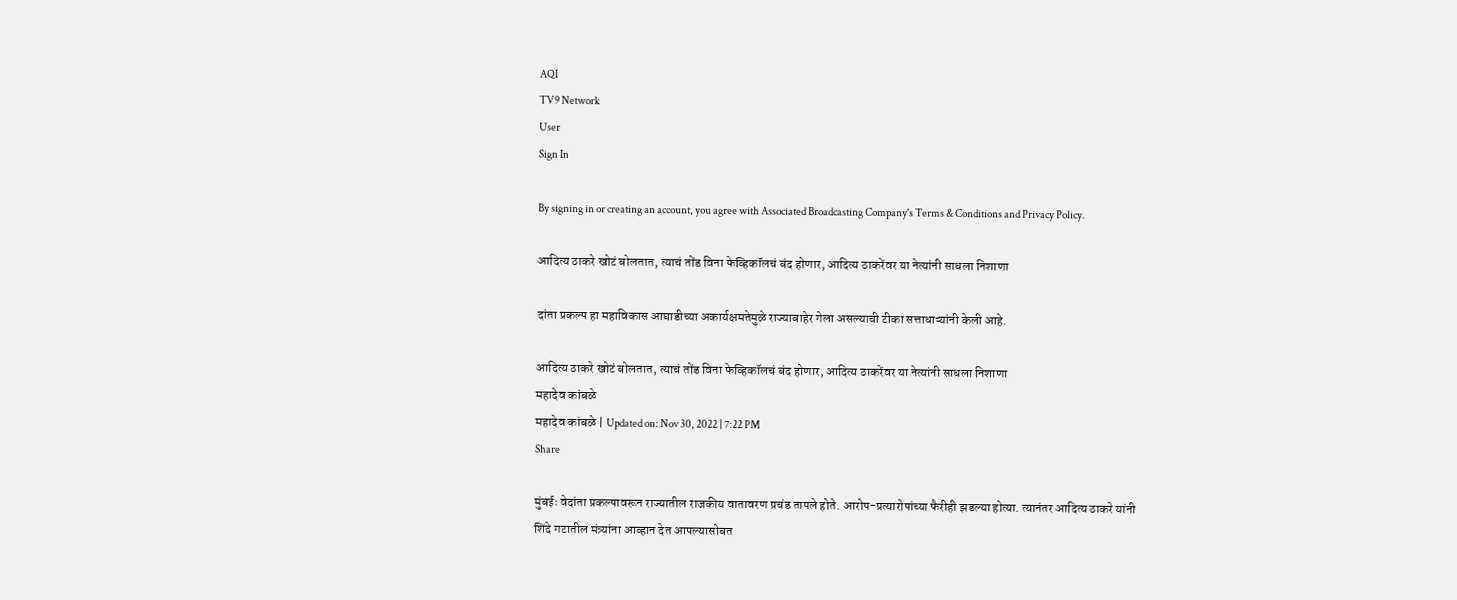AQI
TV9 Network
User
Sign In

By signing in or creating an account, you agree with Associated Broadcasting Company's Terms & Conditions and Privacy Policy.

आदित्य ठाकरे खोटं बोलतात, त्याचं तोंड विना फेव्हिकॉलचं बंद होणार, आदित्य ठाकरेंवर या नेत्यांनी साधला निशाणा

दांता प्रकल्प हा महाविकास आघाडीच्या अकार्यक्षमतेमुळे राज्याबाहेर गेला असल्याची टीका सत्ताधाऱ्यांनी केली आहे.

आदित्य ठाकरे खोटं बोलतात, त्याचं तोंड विना फेव्हिकॉलचं बंद होणार, आदित्य ठाकरेंवर या नेत्यांनी साधला निशाणा
महादेव कांबळे
महादेव कांबळे | Updated on: Nov 30, 2022 | 7:22 PM
Share

मुंबईः वेदांता प्रकल्पावरून राज्यातील राजकीय वातावरण प्रचंड तापले होते. आरोप-प्रत्यारोपांच्या फैरीही झडल्या होत्या. त्यानंतर आदित्य ठाकरे यांनी शिंदे गटातील मंत्र्यांना आव्हान देत आपल्यासोबत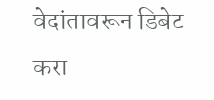वेदांतावरून डिबेट करा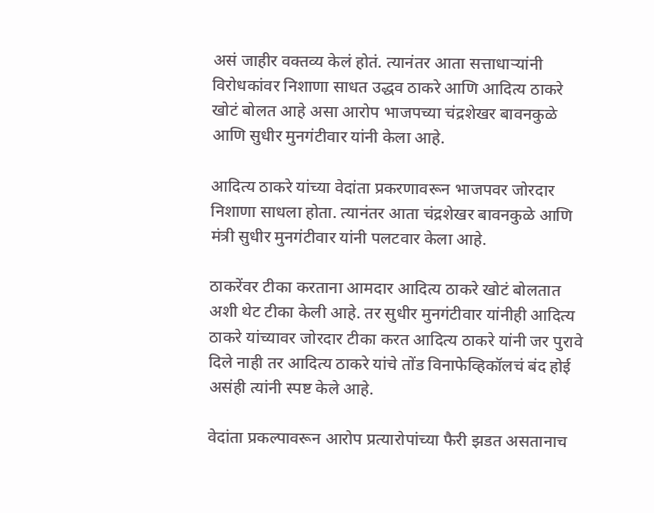असं जाहीर वक्तव्य केलं होतं. त्यानंतर आता सत्ताधाऱ्यांनी विरोधकांवर निशाणा साधत उद्धव ठाकरे आणि आदित्य ठाकरे खोटं बोलत आहे असा आरोप भाजपच्या चंद्रशेखर बावनकुळे आणि सुधीर मुनगंटीवार यांनी केला आहे.

आदित्य ठाकरे यांच्या वेदांता प्रकरणावरून भाजपवर जोरदार निशाणा साधला होता. त्यानंतर आता चंद्रशेखर बावनकुळे आणि मंत्री सुधीर मुनगंटीवार यांनी पलटवार केला आहे.

ठाकरेंवर टीका करताना आमदार आदित्य ठाकरे खोटं बोलतात अशी थेट टीका केली आहे. तर सुधीर मुनगंटीवार यांनीही आदित्य ठाकरे यांच्यावर जोरदार टीका करत आदित्य ठाकरे यांनी जर पुरावे दिले नाही तर आदित्य ठाकरे यांचे तोंड विनाफेव्हिकॉलचं बंद होई असंही त्यांनी स्पष्ट केले आहे.

वेदांता प्रकल्पावरून आरोप प्रत्यारोपांच्या फैरी झडत असतानाच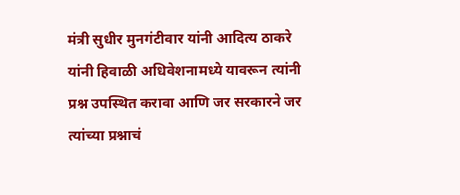मंत्री सुधीर मुनगंटीवार यांनी आदित्य ठाकरे यांनी हिवाळी अधिवेशनामध्ये यावरून त्यांनी प्रश्न उपस्थित करावा आणि जर सरकारने जर त्यांच्या प्रश्नाचं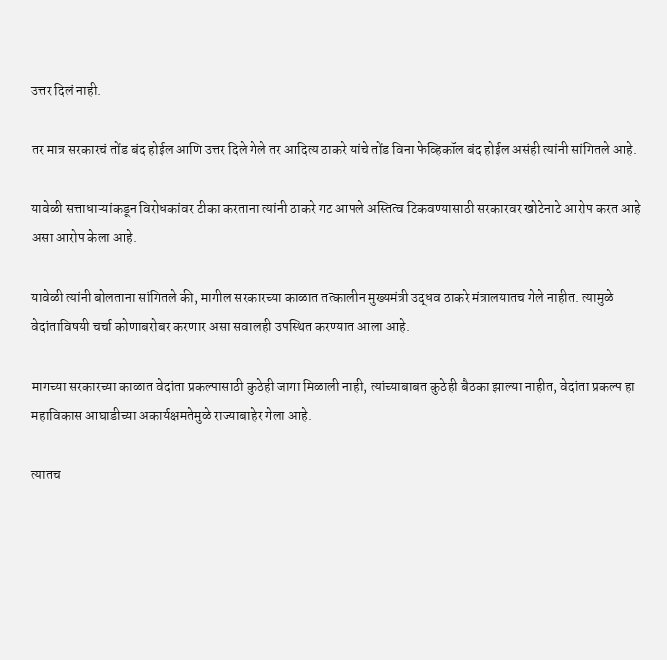उत्तर दिलं नाही.

तर मात्र सरकारचं तोंड बंद होईल आणि उत्तर दिले गेले तर आदित्य ठाकरे यांचे तोंड विना फेव्हिकॉल बंद होईल असंही त्यांनी सांगितले आहे.

यावेळी सत्ताधाऱ्यांकडून विरोधकांवर टीका करताना त्यांनी ठाकरे गट आपले अस्तित्व टिकवण्यासाठी सरकारवर खोटेनाटे आरोप करत आहे असा आरोप केला आहे.

यावेळी त्यांनी बोलताना सांगितले की, मागील सरकारच्या काळात तत्कालीन मुख्यमंत्री उद्धव ठाकरे मंत्रालयातच गेले नाहीत. त्यामुळे वेदांताविषयी चर्चा कोणाबरोबर करणार असा सवालही उपस्थित करण्यात आला आहे.

मागच्या सरकारच्या काळात वेदांता प्रकल्पासाठी कुठेही जागा मिळाली नाही, त्यांच्याबाबत कुठेही बैठका झाल्या नाहीत, वेदांता प्रकल्प हा महाविकास आघाडीच्या अकार्यक्षमतेमुळे राज्याबाहेर गेला आहे.

त्यातच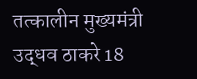तत्कालीन मुख्यमंत्री उद्धव ठाकरे 18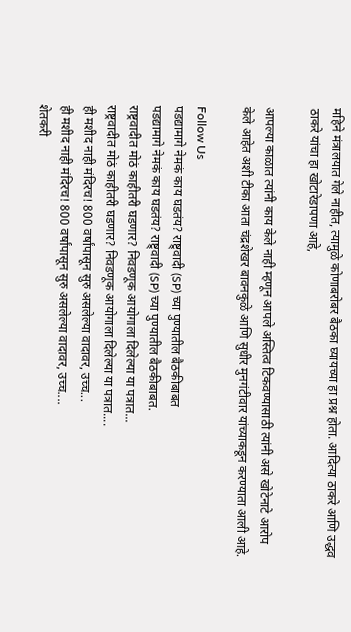महिने मंत्रालयात गेले नाहीत, त्यामुळे कोणाबरोबर बैठका घ्यायच्या हा प्रश्न होता. आदित्या ठाकरे आणि उद्धव ठाकरे यांचा हा खोटारेडापणा आहे,

आपल्या काळात त्यांनी काय केले नाही म्हणून आपले अस्तित्व टिकवण्यासाठी त्यांनी असे खोटेनाटे आरोप केले आहेत अशी टीका आता चंद्रशेखर बावनकुळे आणि सुधीर मुनगंटीवार यांच्याकडून करण्याता आली आहे.

Follow Us
पडद्यामागे नेमकं काय घडतंय? राष्ट्र्वादी (SP) च्या पुण्यातील बैठकीबाबत
पडद्यामागे नेमकं काय घडतंय? राष्ट्र्वादी (SP) च्या पुण्यातील बैठकीबाबत.
राष्ट्रवादीत मोठं काहीतरी घडणार? निवडणूक आयोगाला दिलेल्या या पत्रात...
राष्ट्रवादीत मोठं काहीतरी घडणार? निवडणूक आयोगाला दिलेल्या या पत्रात....
ही मशीद नाही मंदिरच! 800 वर्षांपासून सुरु असलेल्या वादावर, उच्च...
ही मशीद नाही मंदिरच! 800 वर्षांपासून सुरु असलेल्या वादावर, उच्च....
शेतकरी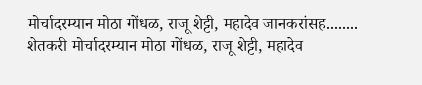मोर्चादरम्यान मोठा गोंधळ, राजू शेट्टी, महादेव जानकरांसह........
शेतकरी मोर्चादरम्यान मोठा गोंधळ, राजू शेट्टी, महादेव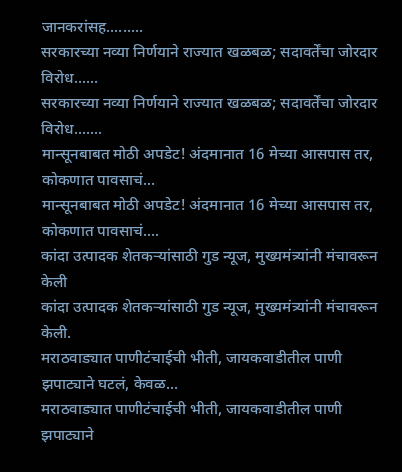जानकरांसह.........
सरकारच्या नव्या निर्णयाने राज्यात खळबळ; सदावर्तेंचा जोरदार विरोध......
सरकारच्या नव्या निर्णयाने राज्यात खळबळ; सदावर्तेंचा जोरदार विरोध.......
मान्सूनबाबत मोठी अपडेट! अंदमानात 16 मेच्या आसपास तर, कोकणात पावसाचं...
मान्सूनबाबत मोठी अपडेट! अंदमानात 16 मेच्या आसपास तर, कोकणात पावसाचं....
कांदा उत्पादक शेतकऱ्यांसाठी गुड न्यूज, मुख्यमंत्र्यांनी मंचावरून केली
कांदा उत्पादक शेतकऱ्यांसाठी गुड न्यूज, मुख्यमंत्र्यांनी मंचावरून केली.
मराठवाड्यात पाणीटंचाईची भीती, जायकवाडीतील पाणी झपाट्याने घटलं, केवळ...
मराठवाड्यात पाणीटंचाईची भीती, जायकवाडीतील पाणी झपाट्याने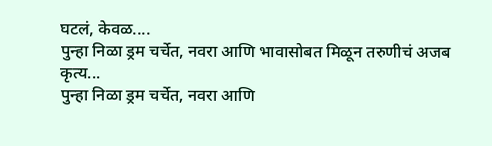घटलं, केवळ....
पुन्हा निळा ड्रम चर्चेत, नवरा आणि भावासोबत मिळून तरुणीचं अजब कृत्य...
पुन्हा निळा ड्रम चर्चेत, नवरा आणि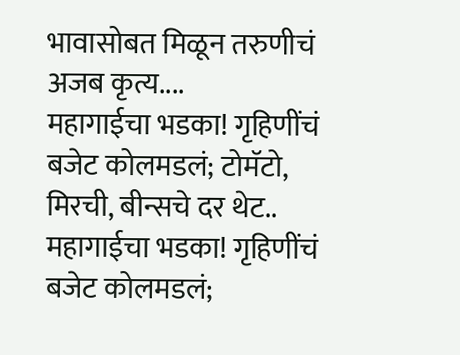भावासोबत मिळून तरुणीचं अजब कृत्य....
महागाईचा भडका! गृहिणींचं बजेट कोलमडलं; टोमॅटो, मिरची, बीन्सचे दर थेट..
महागाईचा भडका! गृहिणींचं बजेट कोलमडलं;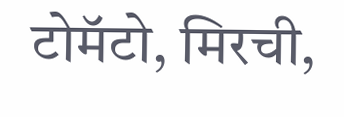टोमॅटो, मिरची,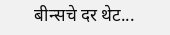बीन्सचे दर थेट...